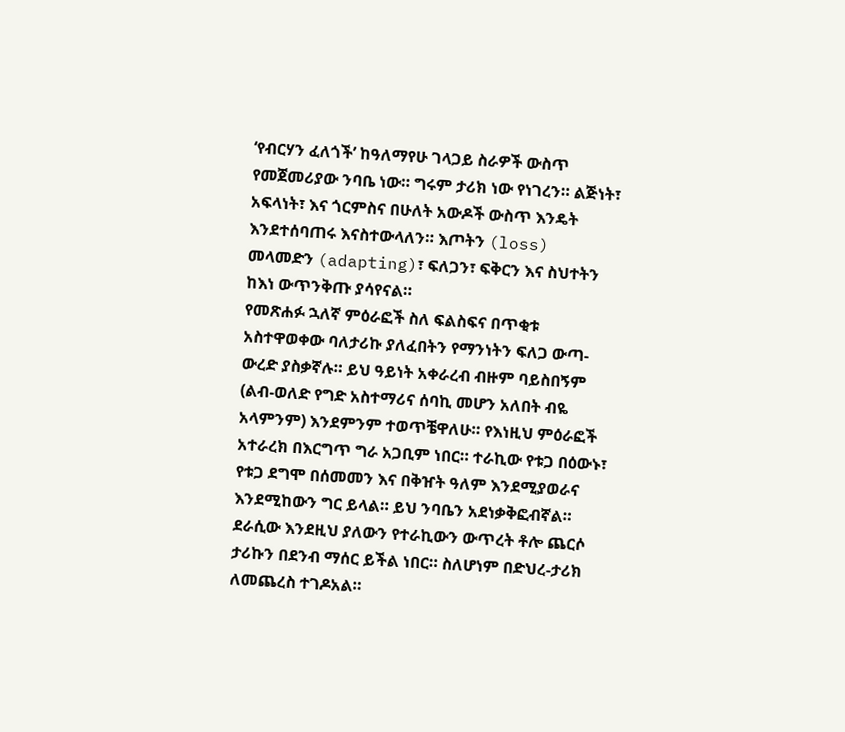‘የብርሃን ፈለጎች’ ከዓለማየሁ ገላጋይ ስራዎች ውስጥ የመጀመሪያው ንባቤ ነው። ግሩም ታሪክ ነው የነገረን። ልጅነት፣ አፍላነት፣ እና ጎርምስና በሁለት አውዶች ውስጥ እንዴት እንደተሰባጠሩ እናስተውላለን። እጦትን (loss) መላመድን (adapting)፣ ፍለጋን፣ ፍቅርን እና ስህተትን ከእነ ውጥንቅጡ ያሳየናል።
የመጽሐፉ ኋለኛ ምዕራፎች ስለ ፍልስፍና በጥቂቱ አስተዋወቀው ባለታሪኩ ያለፈበትን የማንነትን ፍለጋ ውጣ-ውረድ ያስቃኛሉ። ይህ ዓይነት አቀራረብ ብዙም ባይስበኝም (ልብ-ወለድ የግድ አስተማሪና ሰባኪ መሆን አለበት ብዬ አላምንም) እንደምንም ተወጥቼዋለሁ። የእነዚህ ምዕራፎች አተራረክ በእርግጥ ግራ አጋቢም ነበር። ተራኪው የቱጋ በዕውኑ፣ የቱጋ ደግሞ በሰመመን እና በቅዠት ዓለም እንደሚያወራና እንደሚከውን ግር ይላል። ይህ ንባቤን አደነቃቅፎብኛል። ደራሲው እንደዚህ ያለውን የተራኪውን ውጥረት ቶሎ ጨርሶ ታሪኩን በደንብ ማሰር ይችል ነበር። ስለሆነም በድህረ-ታሪክ ለመጨረስ ተገዶአል።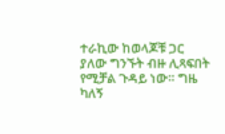ተራኪው ከወላጆቹ ጋር ያለው ግንኙት ብዙ ሊጻፍበት የሚቻል ጉዳይ ነው። ግዜ ካለኝ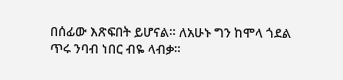በሰፊው እጽፍበት ይሆናል። ለአሁኑ ግን ከሞላ ጎደል ጥሩ ንባብ ነበር ብዬ ላብቃ።